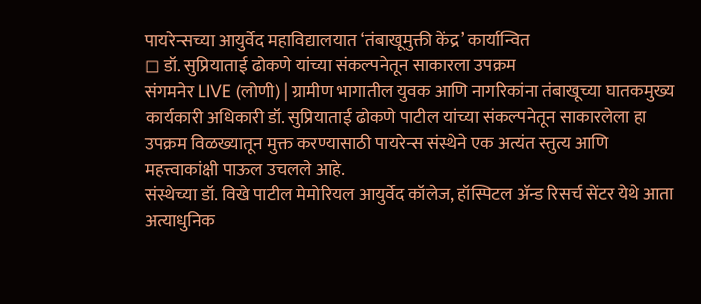पायरेन्सच्या आयुर्वेद महाविद्यालयात ‘तंबाखूमुक्ती केंद्र’ कार्यान्वित
◻ डॉ. सुप्रियाताई ढोकणे यांच्या संकल्पनेतून साकारला उपक्रम
संगमनेर LIVE (लोणी) | ग्रामीण भागातील युवक आणि नागरिकांना तंबाखूच्या घातकमुख्य कार्यकारी अधिकारी डॉ. सुप्रियाताई ढोकणे पाटील यांच्या संकल्पनेतून साकारलेला हा उपक्रम विळख्यातून मुक्त करण्यासाठी पायरेन्स संस्थेने एक अत्यंत स्तुत्य आणि महत्त्वाकांक्षी पाऊल उचलले आहे.
संस्थेच्या डॉ. विखे पाटील मेमोरियल आयुर्वेद कॉलेज, हॉस्पिटल ॲन्ड रिसर्च सेंटर येथे आता अत्याधुनिक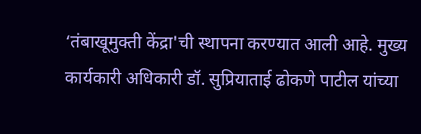‘तंबाखूमुक्ती केंद्रा'ची स्थापना करण्यात आली आहे. मुख्य कार्यकारी अधिकारी डॉ. सुप्रियाताई ढोकणे पाटील यांच्या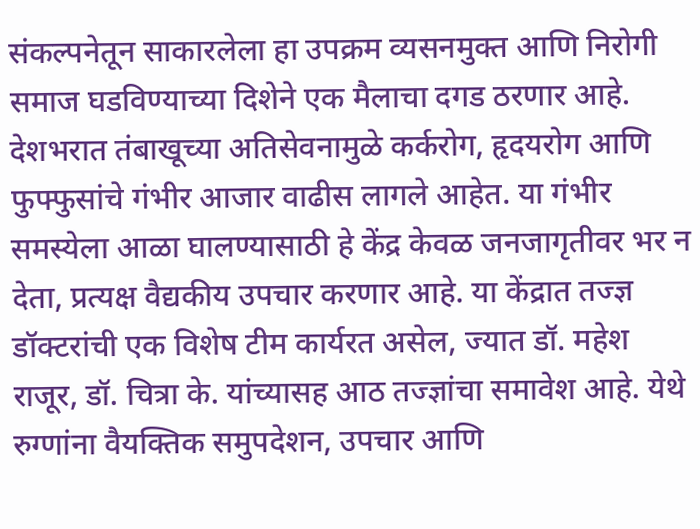संकल्पनेतून साकारलेला हा उपक्रम व्यसनमुक्त आणि निरोगी समाज घडविण्याच्या दिशेने एक मैलाचा दगड ठरणार आहे.
देशभरात तंबाखूच्या अतिसेवनामुळे कर्करोग, हृदयरोग आणि फुफ्फुसांचे गंभीर आजार वाढीस लागले आहेत. या गंभीर समस्येला आळा घालण्यासाठी हे केंद्र केवळ जनजागृतीवर भर न देता, प्रत्यक्ष वैद्यकीय उपचार करणार आहे. या केंद्रात तज्ज्ञ डॉक्टरांची एक विशेष टीम कार्यरत असेल, ज्यात डॉ. महेश राजूर, डॉ. चित्रा के. यांच्यासह आठ तज्ज्ञांचा समावेश आहे. येथे रुग्णांना वैयक्तिक समुपदेशन, उपचार आणि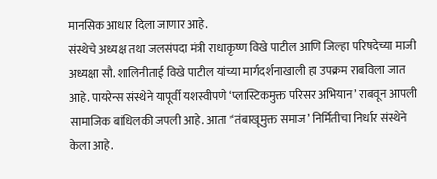मानसिक आधार दिला जाणार आहे.
संस्थेचे अध्यक्ष तथा जलसंपदा मंत्री राधाकृष्ण विखे पाटील आणि जिल्हा परिषदेच्या माजी अध्यक्षा सौ. शालिनीताई विखे पाटील यांच्या मार्गदर्शनाखाली हा उपक्रम राबविला जात आहे. पायरेन्स संस्थेने यापूर्वी यशस्वीपणे ‘प्लास्टिकमुक्त परिसर अभियान’ राबवून आपली सामाजिक बांधिलकी जपली आहे. आता '‘तंबाखूमुक्त समाज’ निर्मितीचा निर्धार संस्थेने केला आहे.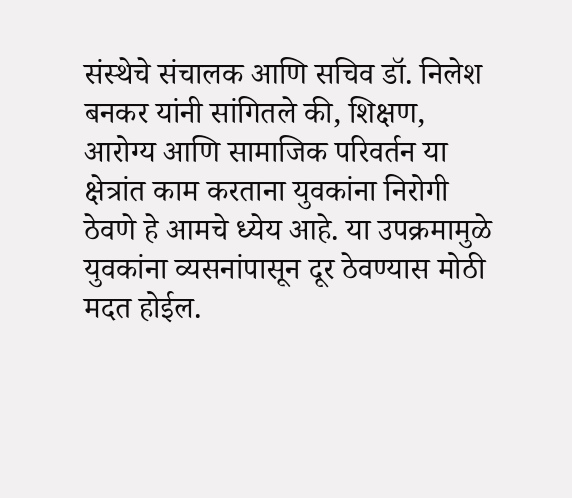संस्थेचे संचालक आणि सचिव डॉ. निलेश बनकर यांनी सांगितले की, शिक्षण, आरोग्य आणि सामाजिक परिवर्तन या क्षेत्रांत काम करताना युवकांना निरोगी ठेवणे हे आमचे ध्येय आहे. या उपक्रमामुळे युवकांना व्यसनांपासून दूर ठेवण्यास मोठी मदत होईल.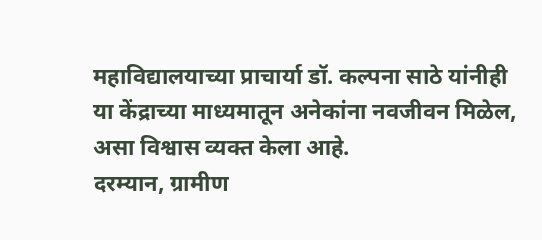महाविद्यालयाच्या प्राचार्या डॉ. कल्पना साठे यांनीही या केंद्राच्या माध्यमातून अनेकांना नवजीवन मिळेल, असा विश्वास व्यक्त केला आहे.
दरम्यान, ग्रामीण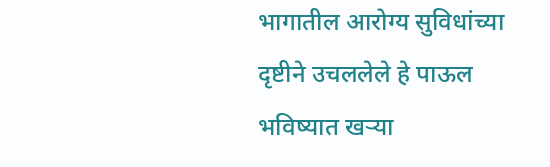भागातील आरोग्य सुविधांच्या दृष्टीने उचललेले हे पाऊल भविष्यात खऱ्या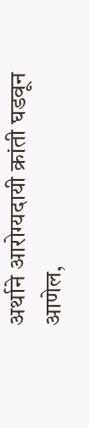अर्थाने आरोग्यदायी क्रांती घडवून आणेल,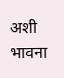अशी भावना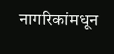नागरिकांमधून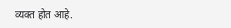व्यक्त होत आहे.